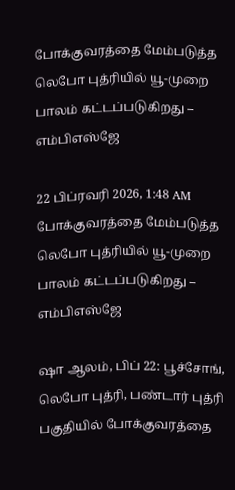போக்குவரத்தை மேம்படுத்த லெபோ புத்ரியில் யூ-முறை பாலம் கட்டப்படுகிறது – எம்பிஎஸ்ஜே

22 பிப்ரவரி 2026, 1:48 AM
போக்குவரத்தை மேம்படுத்த லெபோ புத்ரியில் யூ-முறை பாலம் கட்டப்படுகிறது – எம்பிஎஸ்ஜே

ஷா ஆலம், பிப் 22: பூச்சோங், லெபோ புத்ரி, பண்டார் புத்ரி பகுதியில் போக்குவரத்தை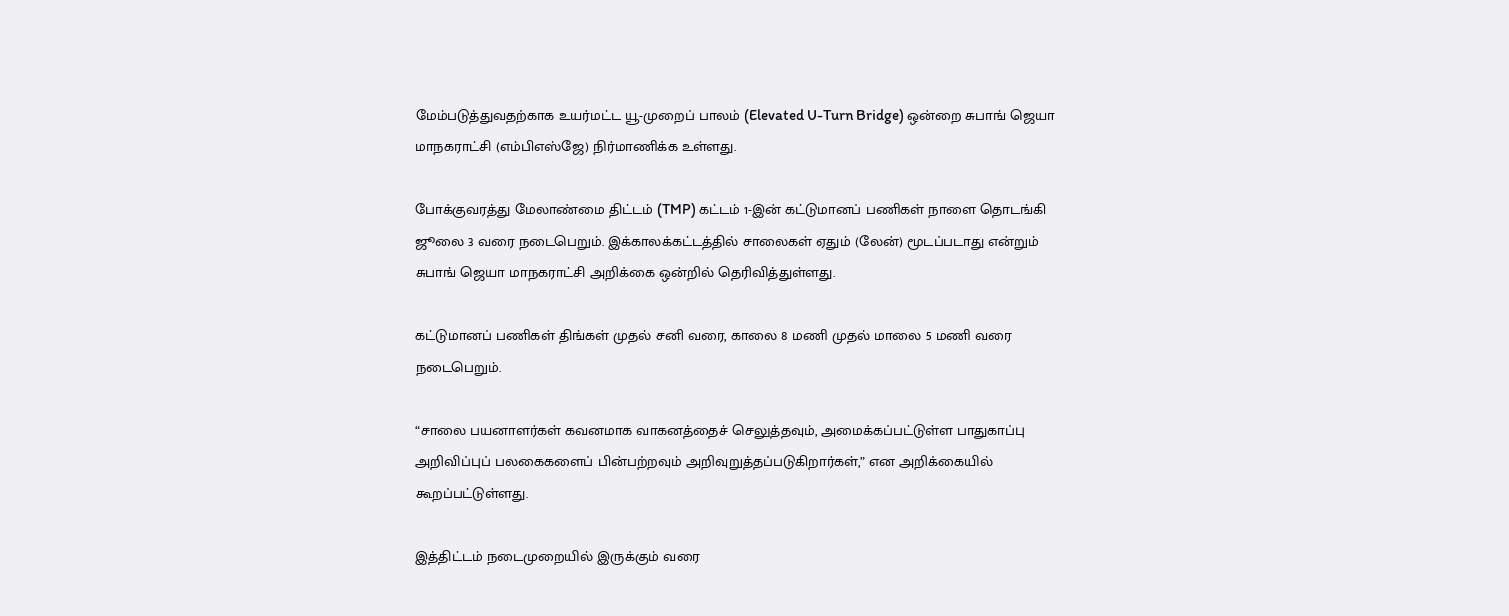மேம்படுத்துவதற்காக உயர்மட்ட யூ-முறைப் பாலம் (Elevated U-Turn Bridge) ஒன்றை சுபாங் ஜெயா மாநகராட்சி (எம்பிஎஸ்ஜே) நிர்மாணிக்க உள்ளது.

போக்குவரத்து மேலாண்மை திட்டம் (TMP) கட்டம் 1-இன் கட்டுமானப் பணிகள் நாளை தொடங்கி ஜூலை 3 வரை நடைபெறும். இக்காலக்கட்டத்தில் சாலைகள் ஏதும் (லேன்) மூடப்படாது என்றும் சுபாங் ஜெயா மாநகராட்சி அறிக்கை ஒன்றில் தெரிவித்துள்ளது.

கட்டுமானப் பணிகள் திங்கள் முதல் சனி வரை, காலை 8 மணி முதல் மாலை 5 மணி வரை நடைபெறும்.

“சாலை பயனாளர்கள் கவனமாக வாகனத்தைச் செலுத்தவும், அமைக்கப்பட்டுள்ள பாதுகாப்பு அறிவிப்புப் பலகைகளைப் பின்பற்றவும் அறிவுறுத்தப்படுகிறார்கள்,” என அறிக்கையில் கூறப்பட்டுள்ளது.

இத்திட்டம் நடைமுறையில் இருக்கும் வரை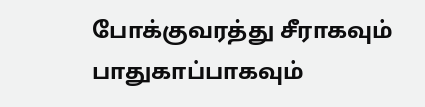போக்குவரத்து சீராகவும் பாதுகாப்பாகவும்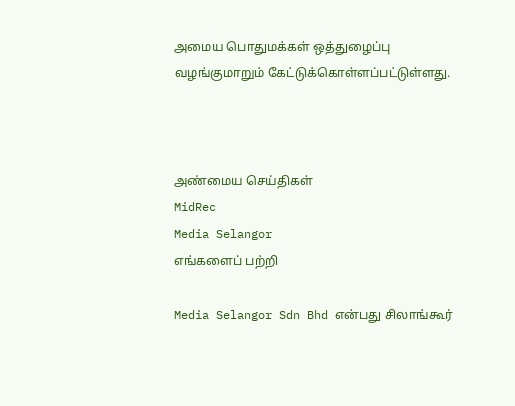அமைய பொதுமக்கள் ஒத்துழைப்பு வழங்குமாறும் கேட்டுக்கொள்ளப்பட்டுள்ளது.



அண்மைய செய்திகள்
MidRec
Media Selangor
எங்களைப் பற்றி

Media Selangor Sdn Bhd என்பது சிலாங்கூர்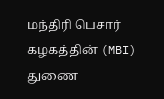மந்திரி பெசார் கழகத்தின் (MBI) துணை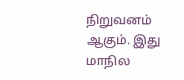நிறுவனம் ஆகும். இது மாநில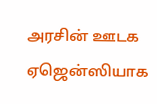அரசின் ஊடக ஏஜென்ஸியாக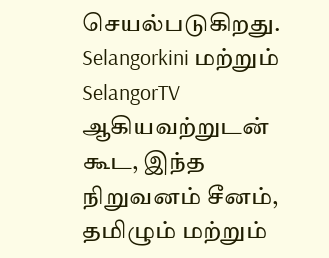செயல்படுகிறது. Selangorkini மற்றும் SelangorTV ஆகியவற்றுடன் கூட, இந்த நிறுவனம் சீனம், தமிழும் மற்றும்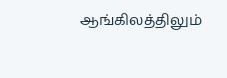ஆங்கிலத்திலும்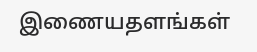இணையதளங்கள்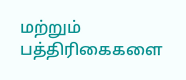மற்றும் பத்திரிகைகளை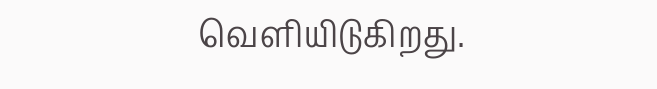வெளியிடுகிறது.